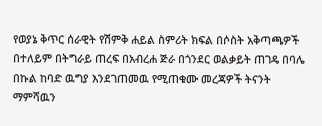የወያኔ ቅጥር ሰራዊት የሽምቅ ሐይል ስምሪት ክፍል በሶስት አቅጣጫዎች በተለይም በትግራይ ጠረፍ በአብረሐ ጅራ በጎንደር ወልቃይት ጠገዴ በባሌ በኩል ከባድ ዉግያ እንደገጠመዉ የሚጠቁሙ መረጃዎች ትናንት ማምሻዉን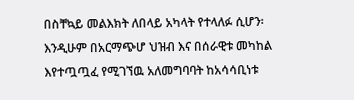በስቸኳይ መልእክት ለበላይ አካላት የተላለፉ ሲሆን፡ እንዲሁም በአርማጭሆ ህዝብ እና በሰራዊቱ መካከል እየተጧጧፈ የሚገኘዉ አለመግባባት ከአሳሳቢነቱ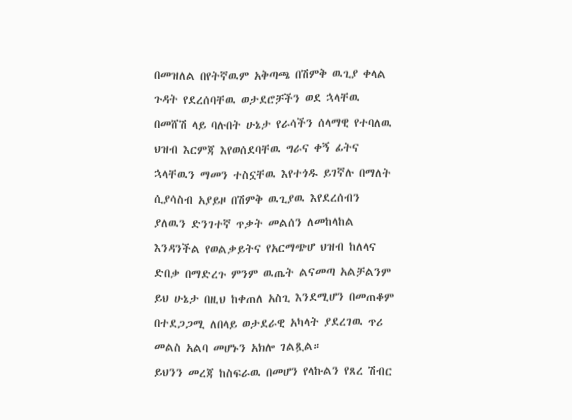በመዝለል በየትኛዉም አቅጣጫ በሽምቅ ዉጊያ ቀላል ጉዳት የደረሰባቸዉ ወታደሮቻችን ወደ ኋላቸዉ በመሸሽ ላይ ባሉበት ሁኔታ የራሳችን ሰላማዊ የተባለዉ ህዝብ እርምጃ እየወሰደባቸዉ ግራና ቀኝ ፊትና ኋላቸዉን ማመን ተስኗቸዉ እየተጎዱ ይገኛሉ በማለት ሲያሳስብ አያይዞ በሽምቅ ዉጊያዉ እየደረሰብን ያለዉን ድንገተኛ ጥቃት መልሰን ለመከላከል እንዳንችል የወልቃይትና የአርማጭሆ ህዝብ ከለላና ድበቃ በማድረጉ ምንም ዉጤት ልናመጣ አልቻልንም ይህ ሁኔታ በዚህ ከቀጠለ አስጊ እንደሚሆን በመጠቆም በተደጋጋሚ ለበላይ ወታደራዊ አካላት ያደረገዉ ጥሪ መልስ አልባ መሆኑን አክሎ ገልጿል።
ይህንን መረጃ ከስፍራዉ በመሆን የላኩልን የጸረ ሽብር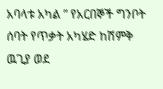አባላቱ አካል ” የአርበኞች ግንቦት ሰባት የጥቃት አካሄድ ከሽምቅ ዉጊያ ወደ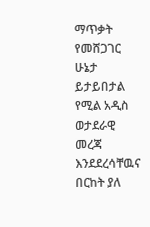ማጥቃት የመሸጋገር ሁኔታ ይታይበታል የሚል አዲስ ወታደራዊ መረጃ እንደደረሳቸዉና በርከት ያለ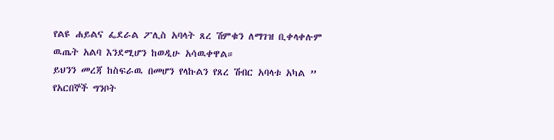የልዩ ሐይልና ፌደራል ፖሊስ አባላት ጸረ ሽምቁን ለማገዝ ቢቀላቀሉም ዉጤት አልባ እንደሚሆን ከወዲሁ አሳዉቀዋል።
ይህንን መረጃ ከስፍራዉ በመሆን የላኩልን የጸረ ሽብር አባላቱ አካል ” የአርበኞች ግንቦት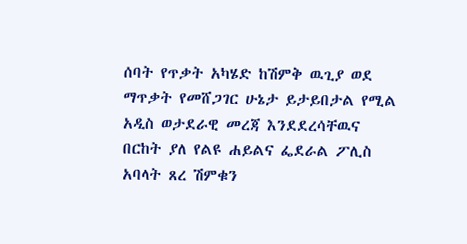ሰባት የጥቃት አካሄድ ከሽምቅ ዉጊያ ወደ ማጥቃት የመሸጋገር ሁኔታ ይታይበታል የሚል አዲስ ወታደራዊ መረጃ እንደደረሳቸዉና በርከት ያለ የልዩ ሐይልና ፌደራል ፖሊስ አባላት ጸረ ሽምቁን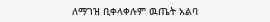ለማገዝ ቢቀላቀሉም ዉጤት አልባ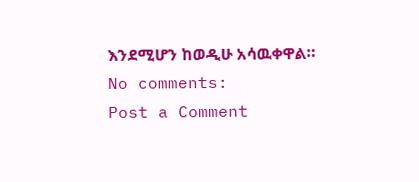እንደሚሆን ከወዲሁ አሳዉቀዋል።
No comments:
Post a Comment